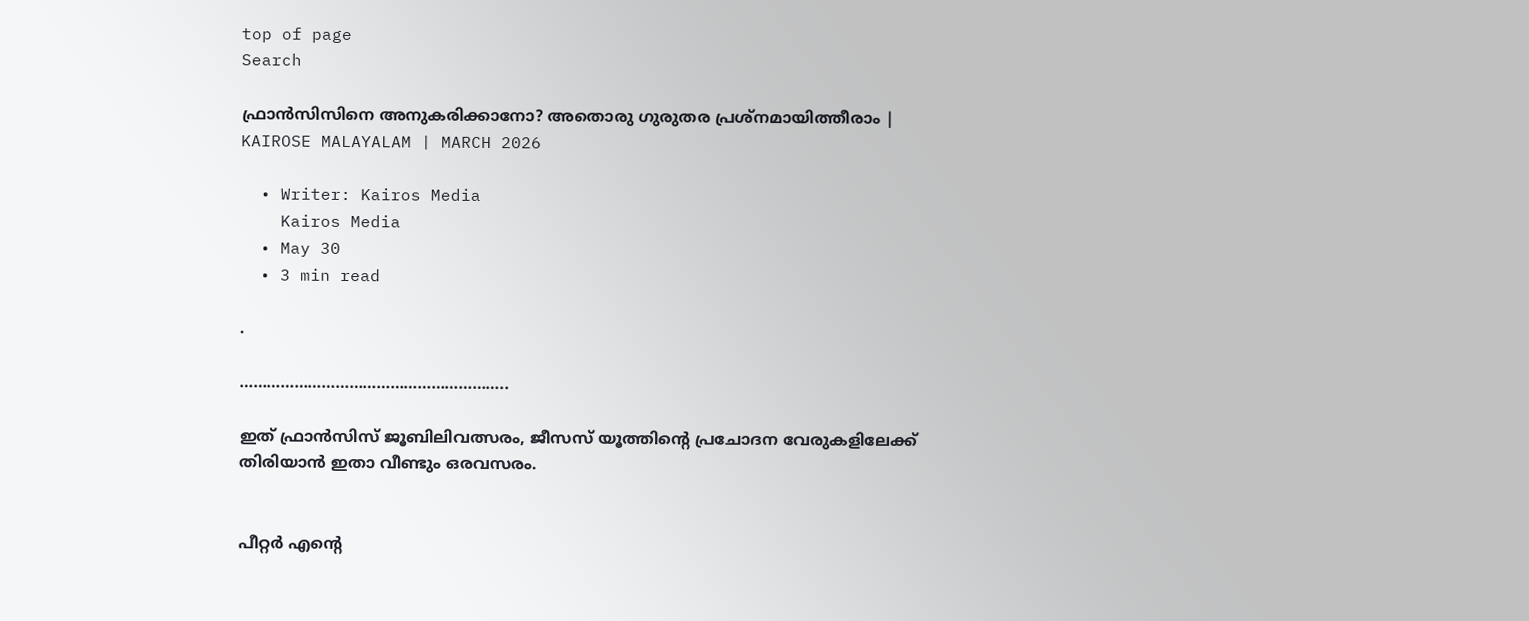top of page
Search

ഫ്രാൻസിസിനെ അനുകരിക്കാനോ? അതൊരു ഗുരുതര പ്രശ്നമായിത്തീരാം | KAIROSE MALAYALAM | MARCH 2026

  • Writer: Kairos Media
    Kairos Media
  • May 30
  • 3 min read

.

…………………………………………………..

ഇത് ഫ്രാൻസിസ് ജൂബിലിവത്സരം, ജീസസ് യൂത്തിന്റെ പ്രചോദന വേരുകളിലേക്ക് തിരിയാൻ ഇതാ വീണ്ടും ഒരവസരം.


പീറ്റർ എന്റെ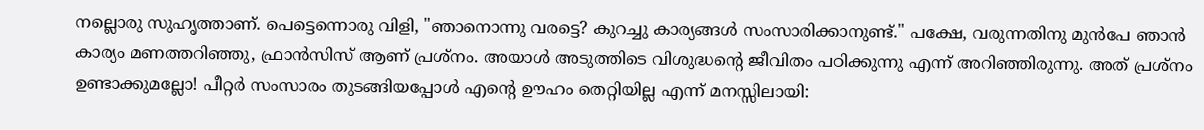നല്ലൊരു സുഹൃത്താണ്. പെട്ടെന്നൊരു വിളി, "ഞാനൊന്നു വരട്ടെ? കുറച്ചു കാര്യങ്ങൾ സംസാരിക്കാനുണ്ട്." പക്ഷേ, വരുന്നതിനു മുൻപേ ഞാൻ കാര്യം മണത്തറിഞ്ഞു, ഫ്രാൻസിസ് ആണ് പ്രശ്നം. അയാൾ അടുത്തിടെ വിശുദ്ധന്റെ ജീവിതം പഠിക്കുന്നു എന്ന് അറിഞ്ഞിരുന്നു. അത് പ്രശ്നം ഉണ്ടാക്കുമല്ലോ! പീറ്റർ സംസാരം തുടങ്ങിയപ്പോൾ എന്റെ ഊഹം തെറ്റിയില്ല എന്ന് മനസ്സിലായി: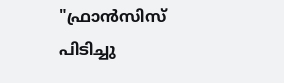"ഫ്രാൻസിസ് പിടിച്ചു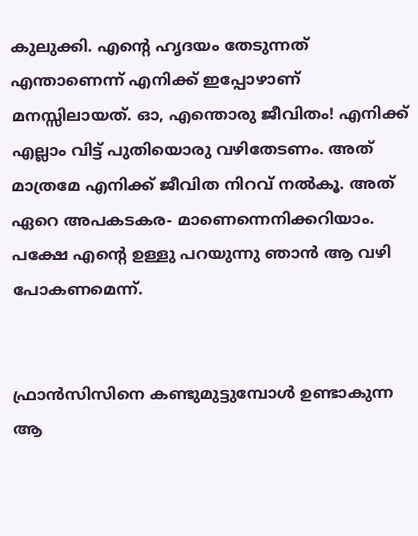കുലുക്കി. എന്റെ ഹൃദയം തേടുന്നത് എന്താണെന്ന് എനിക്ക് ഇപ്പോഴാണ് മനസ്സിലായത്. ഓ, എന്തൊരു ജീവിതം! എനിക്ക് എല്ലാം വിട്ട് പുതിയൊരു വഴിതേടണം. അത് മാത്രമേ എനിക്ക് ജീവിത നിറവ് നൽകൂ. അത് ഏറെ അപകടകര- മാണെന്നെനിക്കറിയാം. പക്ഷേ എന്റെ ഉള്ളു പറയുന്നു ഞാൻ ആ വഴി പോകണമെന്ന്.


ഫ്രാൻസിസിനെ കണ്ടുമുട്ടുമ്പോൾ ഉണ്ടാകുന്ന ആ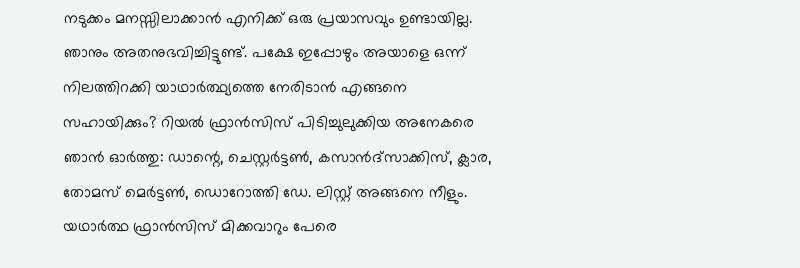നടുക്കം മനസ്സിലാക്കാൻ എനിക്ക് ഒരു പ്രയാസവും ഉണ്ടായില്ല. ഞാനും അതനുഭവിച്ചിട്ടുണ്ട്. പക്ഷേ ഇപ്പോഴും അയാളെ ഒന്ന് നിലത്തിറക്കി യാഥാർത്ഥ്യത്തെ നേരിടാൻ എങ്ങനെ സഹായിക്കും? റിയൽ ഫ്രാൻസിസ് പിടിച്ചുലുക്കിയ അനേകരെ ഞാൻ ഓർത്തു: ഡാന്റെ, ചെസ്റ്റർട്ടൺ, കസാൻദ്‌സാക്കിസ്, ക്ലാര, തോമസ് മെർട്ടൺ, ഡൊറോത്തി ഡേ. ലിസ്റ്റ് അങ്ങനെ നീളും. യഥാർത്ഥ ഫ്രാൻസിസ് മിക്കവാറും പേരെ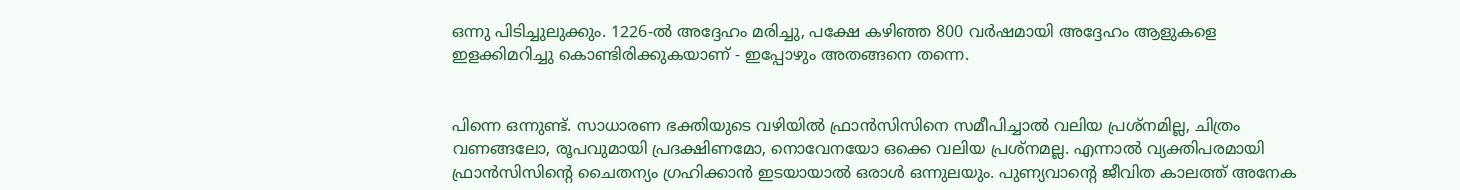ഒന്നു പിടിച്ചുലുക്കും. 1226-ൽ അദ്ദേഹം മരിച്ചു, പക്ഷേ കഴിഞ്ഞ 800 വർഷമായി അദ്ദേഹം ആളുകളെ ഇളക്കിമറിച്ചു കൊണ്ടിരിക്കുകയാണ് - ഇപ്പോഴും അതങ്ങനെ തന്നെ.


പിന്നെ ഒന്നുണ്ട്. സാധാരണ ഭക്തിയുടെ വഴിയിൽ ഫ്രാൻസിസിനെ സമീപിച്ചാൽ വലിയ പ്രശ്നമില്ല, ചിത്രം വണങ്ങലോ, രൂപവുമായി പ്രദക്ഷിണമോ, നൊവേനയോ ഒക്കെ വലിയ പ്രശ്നമല്ല. എന്നാൽ വ്യക്തിപരമായി ഫ്രാൻസിസിന്റെ ചൈതന്യം ഗ്രഹിക്കാൻ ഇടയായാൽ ഒരാൾ ഒന്നുലയും. പുണ്യവാന്റെ ജീവിത കാലത്ത് അനേക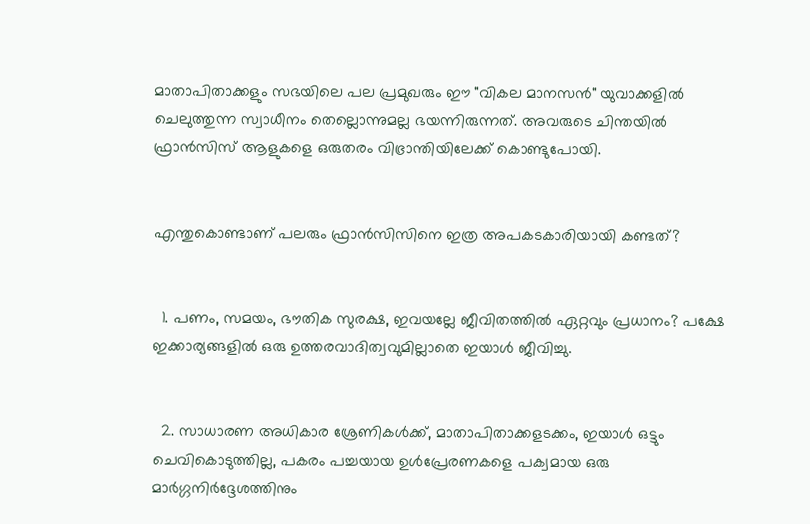മാതാപിതാക്കളും സഭയിലെ പല പ്രമുഖരും ഈ "വികല മാനസൻ" യുവാക്കളിൽ ചെലുത്തുന്ന സ്വാധീനം തെല്ലൊന്നുമല്ല ഭയന്നിരുന്നത്. അവരുടെ ചിന്തയിൽ ഫ്രാൻസിസ് ആളുകളെ ഒരുതരം വിഭ്രാന്തിയിലേക്ക് കൊണ്ടുപോയി.


എന്തുകൊണ്ടാണ് പലരും ഫ്രാൻസിസിനെ ഇത്ര അപകടകാരിയായി കണ്ടത്?


  1. പണം, സമയം, ഭൗതിക സുരക്ഷ, ഇവയല്ലേ ജീവിതത്തിൽ ഏറ്റവും പ്രധാനം? പക്ഷേ ഇക്കാര്യങ്ങളിൽ ഒരു ഉത്തരവാദിത്വവുമില്ലാതെ ഇയാൾ ജീവിച്ചു.


  2. സാധാരണ അധികാര ശ്രേണികൾക്ക്, മാതാപിതാക്കളടക്കം, ഇയാൾ ഒട്ടും ചെവികൊടുത്തില്ല, പകരം പച്ചയായ ഉൾപ്രേരണകളെ പക്വമായ ഒരു മാർഗ്ഗനിർദ്ദേശത്തിനും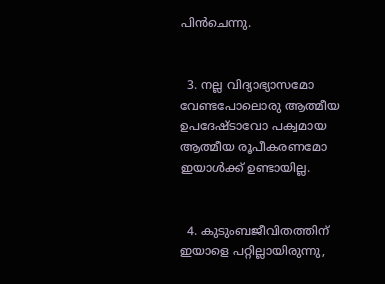പിൻചെന്നു.


  3. നല്ല വിദ്യാഭ്യാസമോ വേണ്ടപോലൊരു ആത്മീയ ഉപദേഷ്ടാവോ പക്വമായ ആത്മീയ രൂപീകരണമോ ഇയാൾക്ക് ഉണ്ടായില്ല.


  4. കുടുംബജീവിതത്തിന് ഇയാളെ പറ്റില്ലായിരുന്നു,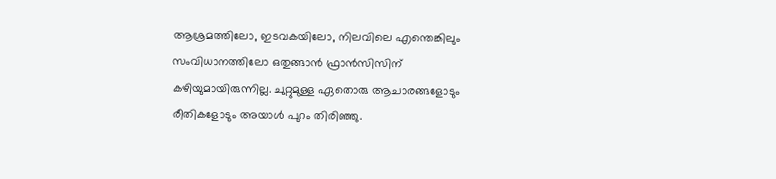ആശ്രമത്തിലോ, ഇടവകയിലോ, നിലവിലെ എന്തെങ്കിലും സംവിധാനത്തിലോ ഒതുങ്ങാൻ ഫ്രാൻസിസിന് കഴിയുമായിരുന്നില്ല. ചുറ്റുമുള്ള ഏതൊരു ആചാരങ്ങളോടും രീതികളോടും അയാൾ പുറം തിരിഞ്ഞു.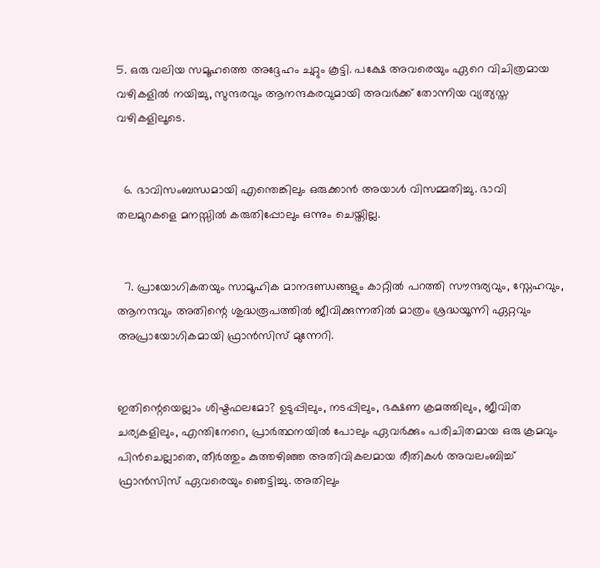5. ഒരു വലിയ സമൂഹത്തെ അദ്ദേഹം ചുറ്റും കൂട്ടി. പക്ഷേ അവരെയും ഏറെ വിചിത്രമായ വഴികളിൽ നയിച്ചു, സുന്ദരവും ആനന്ദകരവുമായി അവർക്ക് തോന്നിയ വ്യത്യസ്ത വഴികളിലൂടെ.


  6. ഭാവിസംബന്ധമായി എന്തെങ്കിലും ഒരുക്കാൻ അയാൾ വിസമ്മതിച്ചു. ഭാവി തലമുറകളെ മനസ്സിൽ കരുതിപ്പോലും ഒന്നും ചെയ്തില്ല.


  7. പ്രായോഗികതയും സാമൂഹിക മാനദണ്ഡങ്ങളും കാറ്റിൽ പറത്തി സൗന്ദര്യവും, സ്നേഹവും, ആനന്ദവും അതിന്റെ ശുദ്ധരൂപത്തിൽ ജീവിക്കുന്നതിൽ മാത്രം ശ്രദ്ധയൂന്നി ഏറ്റവും അപ്രായോഗികമായി ഫ്രാൻസിസ് മുന്നേറി.


ഇതിന്റെയെല്ലാം ശിഷ്ടഫലമോ? ഉടുപ്പിലും, നടപ്പിലും, ഭക്ഷണ ക്രമത്തിലും, ജീവിത ചര്യകളിലും, എന്തിനേറെ, പ്രാർത്ഥനയിൽ പോലും ഏവർക്കും പരിചിതമായ ഒരു ക്രമവും പിൻചെല്ലാതെ, തീർത്തും കുത്തഴിഞ്ഞ അതിവികലമായ രീതികൾ അവലംബിച്ച് ഫ്രാൻസിസ് ഏവരെയും ഞെട്ടിച്ചു. അതിലും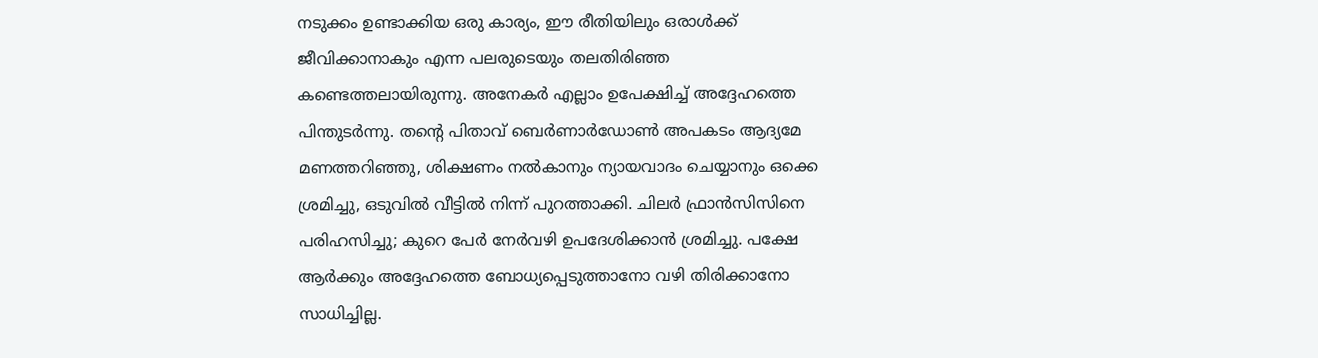നടുക്കം ഉണ്ടാക്കിയ ഒരു കാര്യം, ഈ രീതിയിലും ഒരാൾക്ക് ജീവിക്കാനാകും എന്ന പലരുടെയും തലതിരിഞ്ഞ കണ്ടെത്തലായിരുന്നു. അനേകർ എല്ലാം ഉപേക്ഷിച്ച് അദ്ദേഹത്തെ പിന്തുടർന്നു. തന്റെ പിതാവ് ബെർണാർഡോൺ അപകടം ആദ്യമേ മണത്തറിഞ്ഞു, ശിക്ഷണം നൽകാനും ന്യായവാദം ചെയ്യാനും ഒക്കെ ശ്രമിച്ചു, ഒടുവിൽ വീട്ടിൽ നിന്ന് പുറത്താക്കി. ചിലർ ഫ്രാൻസിസിനെ പരിഹസിച്ചു; കുറെ പേർ നേർവഴി ഉപദേശിക്കാൻ ശ്രമിച്ചു. പക്ഷേ ആർക്കും അദ്ദേഹത്തെ ബോധ്യപ്പെടുത്താനോ വഴി തിരിക്കാനോ സാധിച്ചില്ല.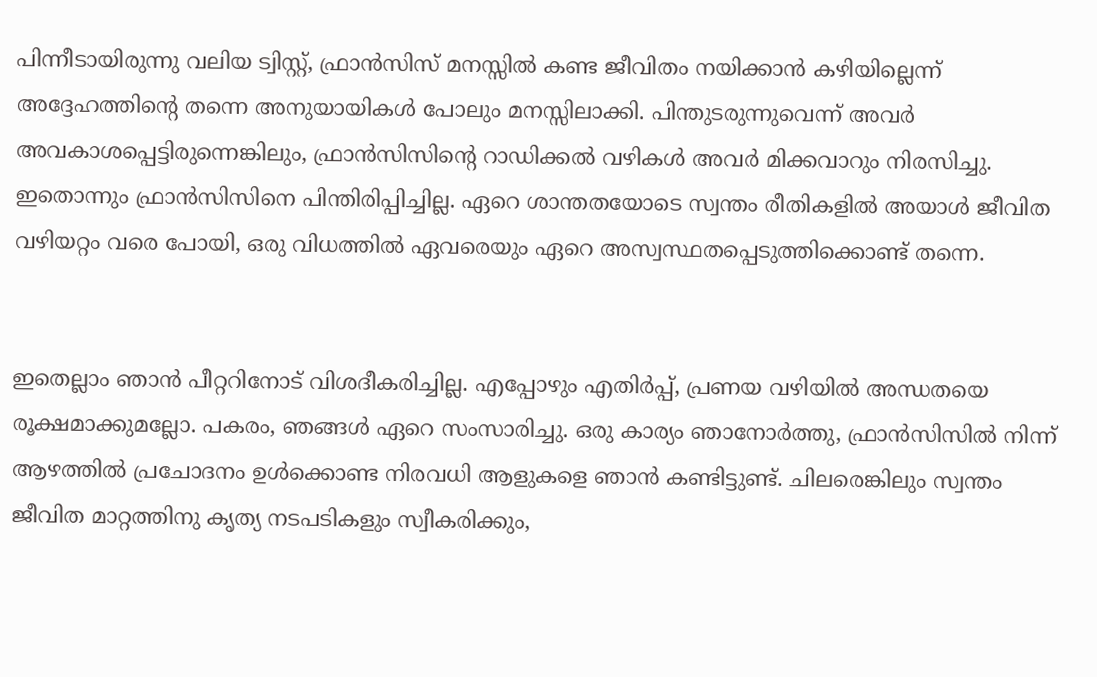പിന്നീടായിരുന്നു വലിയ ട്വിസ്റ്റ്, ഫ്രാൻസിസ് മനസ്സിൽ കണ്ട ജീവിതം നയിക്കാൻ കഴിയില്ലെന്ന് അദ്ദേഹത്തിന്റെ തന്നെ അനുയായികൾ പോലും മനസ്സിലാക്കി. പിന്തുടരുന്നുവെന്ന് അവർ അവകാശപ്പെട്ടിരുന്നെങ്കിലും, ഫ്രാൻസിസിന്റെ റാഡിക്കൽ വഴികൾ അവർ മിക്കവാറും നിരസിച്ചു. ഇതൊന്നും ഫ്രാൻസിസിനെ പിന്തിരിപ്പിച്ചില്ല. ഏറെ ശാന്തതയോടെ സ്വന്തം രീതികളിൽ അയാൾ ജീവിത വഴിയറ്റം വരെ പോയി, ഒരു വിധത്തിൽ ഏവരെയും ഏറെ അസ്വസ്ഥതപ്പെടുത്തിക്കൊണ്ട് തന്നെ.


ഇതെല്ലാം ഞാൻ പീറ്ററിനോട് വിശദീകരിച്ചില്ല. എപ്പോഴും എതിർപ്പ്, പ്രണയ വഴിയിൽ അന്ധതയെ രൂക്ഷമാക്കുമല്ലോ. പകരം, ഞങ്ങൾ ഏറെ സംസാരിച്ചു. ഒരു കാര്യം ഞാനോർത്തു, ഫ്രാൻസിസിൽ നിന്ന് ആഴത്തിൽ പ്രചോദനം ഉൾക്കൊണ്ട നിരവധി ആളുകളെ ഞാൻ കണ്ടിട്ടുണ്ട്. ചിലരെങ്കിലും സ്വന്തം ജീവിത മാറ്റത്തിനു കൃത്യ നടപടികളും സ്വീകരിക്കും,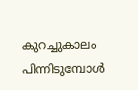കുറച്ചുകാലം പിന്നിടുമ്പോൾ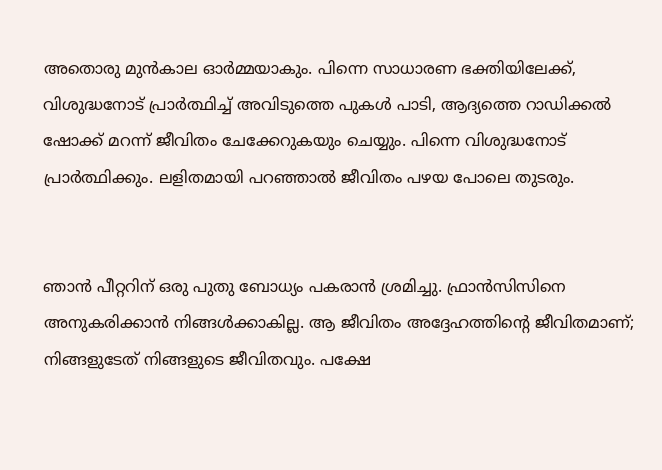അതൊരു മുൻകാല ഓർമ്മയാകും. പിന്നെ സാധാരണ ഭക്തിയിലേക്ക്, വിശുദ്ധനോട് പ്രാർത്ഥിച്ച് അവിടുത്തെ പുകൾ പാടി, ആദ്യത്തെ റാഡിക്കൽ ഷോക്ക് മറന്ന് ജീവിതം ചേക്കേറുകയും ചെയ്യും. പിന്നെ വിശുദ്ധനോട് പ്രാർത്ഥിക്കും. ലളിതമായി പറഞ്ഞാൽ ജീവിതം പഴയ പോലെ തുടരും.


ഞാൻ പീറ്ററിന് ഒരു പുതു ബോധ്യം പകരാൻ ശ്രമിച്ചു. ഫ്രാൻസിസിനെ അനുകരിക്കാൻ നിങ്ങൾക്കാകില്ല. ആ ജീവിതം അദ്ദേഹത്തിന്റെ ജീവിതമാണ്; നിങ്ങളുടേത് നിങ്ങളുടെ ജീവിതവും. പക്ഷേ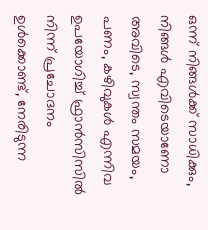ഒന്ന് നിങ്ങൾക്ക് സാധിക്കും, നിങ്ങൾ എവിടെയാണോ അവിടെ, സ്വന്തം സമയം, പണം, കഴിവുകൾ എന്നിവ ഉപയോഗിച്ച് ഫ്രാൻസിസിൽ നിന്ന് പ്രചോദനം ഉൾക്കൊണ്ട്, നേരിടുന്ന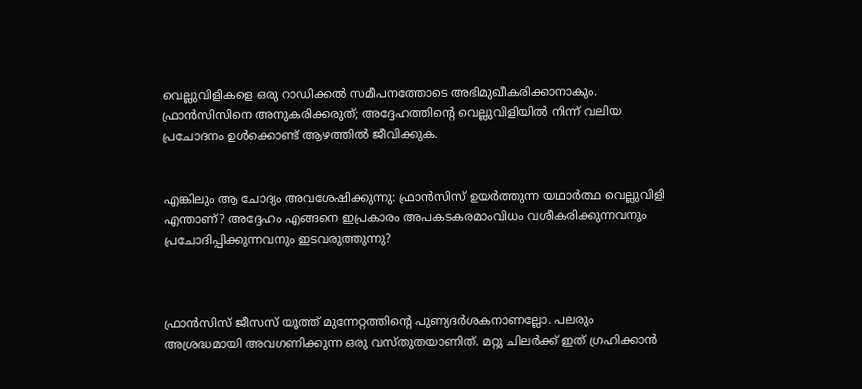വെല്ലുവിളികളെ ഒരു റാഡിക്കൽ സമീപനത്തോടെ അഭിമുഖീകരിക്കാനാകും. ഫ്രാൻസിസിനെ അനുകരിക്കരുത്; അദ്ദേഹത്തിന്റെ വെല്ലുവിളിയിൽ നിന്ന് വലിയ പ്രചോദനം ഉൾക്കൊണ്ട് ആഴത്തിൽ ജീവിക്കുക.


എങ്കിലും ആ ചോദ്യം അവശേഷിക്കുന്നു: ഫ്രാൻസിസ് ഉയർത്തുന്ന യഥാർത്ഥ വെല്ലുവിളി എന്താണ്? അദ്ദേഹം എങ്ങനെ ഇപ്രകാരം അപകടകരമാംവിധം വശീകരിക്കുന്നവനും പ്രചോദിപ്പിക്കുന്നവനും ഇടവരുത്തുന്നു?



ഫ്രാൻസിസ് ജീസസ് യൂത്ത് മുന്നേറ്റത്തിന്റെ പുണ്യദർശകനാണല്ലോ. പലരും അശ്രദ്ധമായി അവഗണിക്കുന്ന ഒരു വസ്തുതയാണിത്. മറ്റു ചിലർക്ക് ഇത് ഗ്രഹിക്കാൻ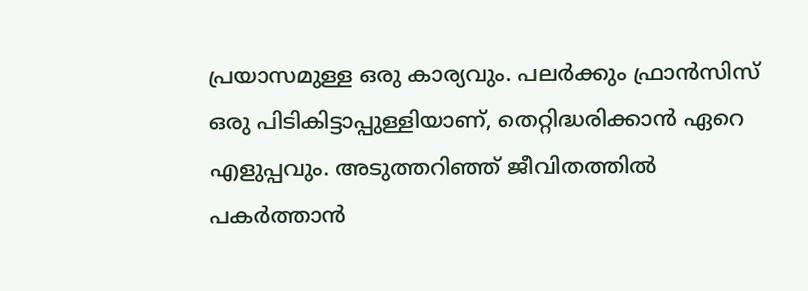പ്രയാസമുള്ള ഒരു കാര്യവും. പലർക്കും ഫ്രാൻസിസ് ഒരു പിടികിട്ടാപ്പുള്ളിയാണ്, തെറ്റിദ്ധരിക്കാൻ ഏറെ എളുപ്പവും. അടുത്തറിഞ്ഞ് ജീവിതത്തിൽ പകർത്താൻ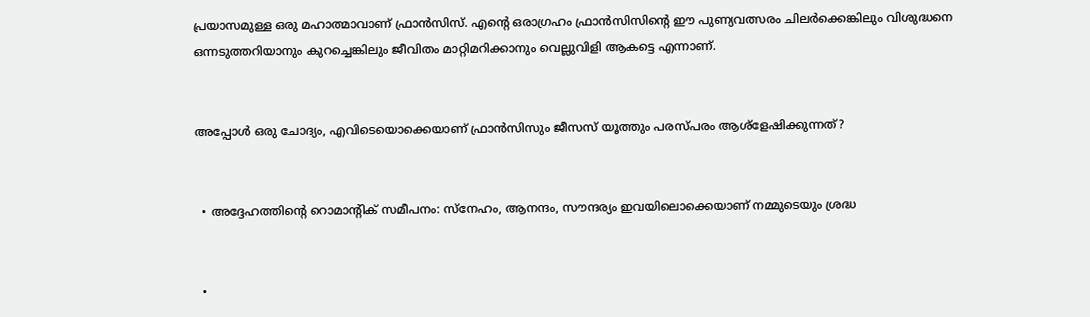പ്രയാസമുള്ള ഒരു മഹാത്മാവാണ് ഫ്രാൻസിസ്. എന്റെ ഒരാഗ്രഹം ഫ്രാൻസിസിന്റെ ഈ പുണ്യവത്സരം ചിലർക്കെങ്കിലും വിശുദ്ധനെ ഒന്നടുത്തറിയാനും കുറച്ചെങ്കിലും ജീവിതം മാറ്റിമറിക്കാനും വെല്ലുവിളി ആകട്ടെ എന്നാണ്.


അപ്പോൾ ഒരു ചോദ്യം, എവിടെയൊക്കെയാണ് ഫ്രാൻസിസും ജീസസ് യൂത്തും പരസ്പരം ആശ്ളേഷിക്കുന്നത്?


  • അദ്ദേഹത്തിന്റെ റൊമാന്റിക് സമീപനം: സ്നേഹം, ആനന്ദം, സൗന്ദര്യം ഇവയിലൊക്കെയാണ് നമ്മുടെയും ശ്രദ്ധ


  •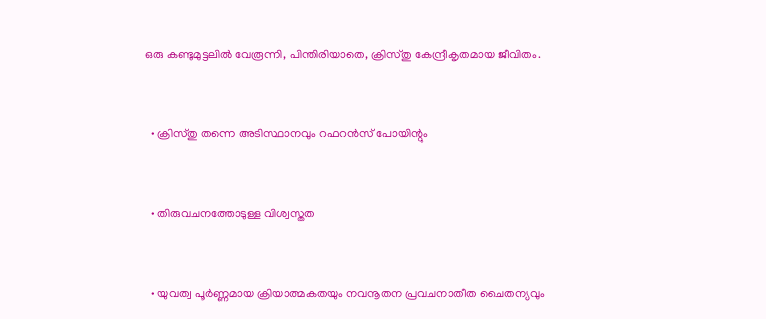ഒരു കണ്ടുമുട്ടലിൽ വേരൂന്നി, പിന്തിരിയാതെ, ക്രിസ്തു കേന്ദ്രീകൃതമായ ജീവിതം.


  • ക്രിസ്തു തന്നെ അടിസ്ഥാനവും റഫറൻസ് പോയിന്റും


  • തിരുവചനത്തോടുള്ള വിശ്വസ്തത


  • യുവത്വ പൂർണ്ണമായ ക്രിയാത്മകതയും നവനൂതന പ്രവചനാതീത ചൈതന്യവും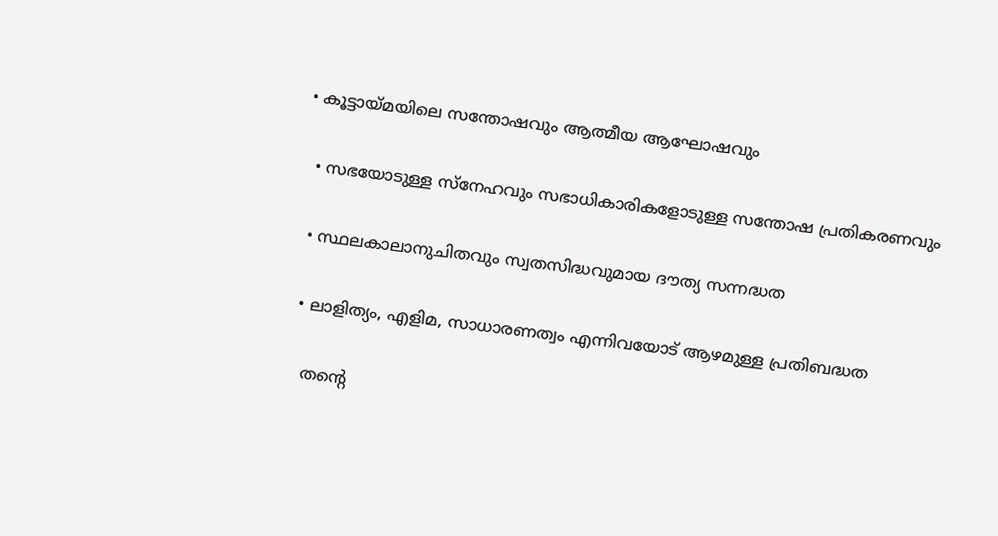• കൂട്ടായ്മയിലെ സന്തോഷവും ആത്മീയ ആഘോഷവും


  • സഭയോടുള്ള സ്നേഹവും സഭാധികാരികളോടുള്ള സന്തോഷ പ്രതികരണവും


  • സ്ഥലകാലാനുചിതവും സ്വതസിദ്ധവുമായ ദൗത്യ സന്നദ്ധത


  • ലാളിത്യം, എളിമ, സാധാരണത്വം എന്നിവയോട് ആഴമുള്ള പ്രതിബദ്ധത


    തന്റെ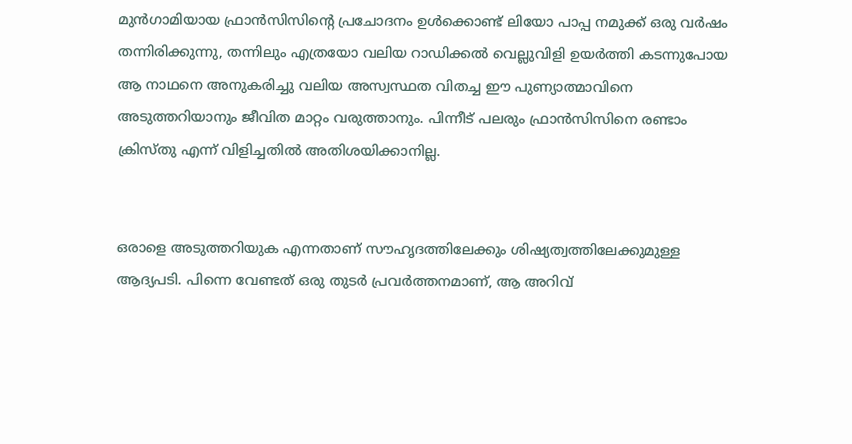മുൻഗാമിയായ ഫ്രാൻസിസിന്റെ പ്രചോദനം ഉൾക്കൊണ്ട് ലിയോ പാപ്പ നമുക്ക് ഒരു വർഷം തന്നിരിക്കുന്നു, തന്നിലും എത്രയോ വലിയ റാഡിക്കൽ വെല്ലുവിളി ഉയർത്തി കടന്നുപോയ ആ നാഥനെ അനുകരിച്ചു വലിയ അസ്വസ്ഥത വിതച്ച ഈ പുണ്യാത്മാവിനെ അടുത്തറിയാനും ജീവിത മാറ്റം വരുത്താനും. പിന്നീട് പലരും ഫ്രാൻസിസിനെ രണ്ടാം ക്രിസ്തു എന്ന് വിളിച്ചതിൽ അതിശയിക്കാനില്ല.


ഒരാളെ അടുത്തറിയുക എന്നതാണ് സൗഹൃദത്തിലേക്കും ശിഷ്യത്വത്തിലേക്കുമുള്ള ആദ്യപടി. പിന്നെ വേണ്ടത് ഒരു തുടർ പ്രവർത്തനമാണ്, ആ അറിവ്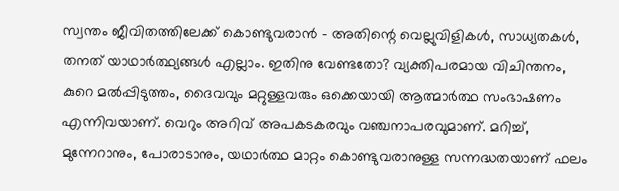സ്വന്തം ജീവിതത്തിലേക്ക് കൊണ്ടുവരാൻ - അതിന്റെ വെല്ലുവിളികൾ, സാധ്യതകൾ, തനത് യാഥാർത്ഥ്യങ്ങൾ എല്ലാം. ഇതിനു വേണ്ടതോ? വ്യക്തിപരമായ വിചിന്തനം, കുറെ മൽപ്പിടുത്തം, ദൈവവും മറ്റുള്ളവരും ഒക്കെയായി ആത്മാർത്ഥ സംഭാഷണം എന്നിവയാണ്. വെറും അറിവ് അപകടകരവും വഞ്ചനാപരവുമാണ്. മറിച്ച്, മുന്നേറാനും, പോരാടാനും, യഥാർത്ഥ മാറ്റം കൊണ്ടുവരാനുള്ള സന്നദ്ധതയാണ് ഫലം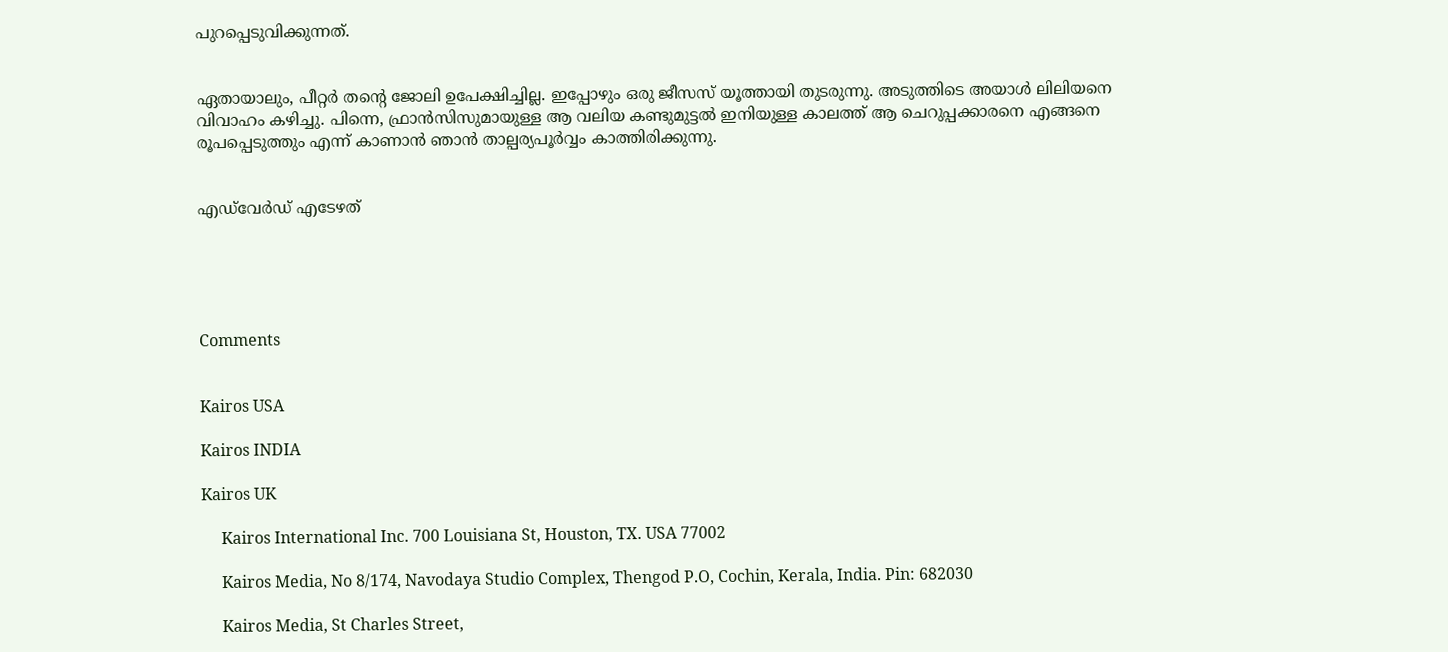പുറപ്പെടുവിക്കുന്നത്.


ഏതായാലും, പീറ്റർ തന്റെ ജോലി ഉപേക്ഷിച്ചില്ല. ഇപ്പോഴും ഒരു ജീസസ് യൂത്തായി തുടരുന്നു. അടുത്തിടെ അയാൾ ലിലിയനെ വിവാഹം കഴിച്ചു. പിന്നെ, ഫ്രാൻസിസുമായുള്ള ആ വലിയ കണ്ടുമുട്ടൽ ഇനിയുള്ള കാലത്ത് ആ ചെറുപ്പക്കാരനെ എങ്ങനെ രൂപപ്പെടുത്തും എന്ന് കാണാൻ ഞാൻ താല്പര്യപൂർവ്വം കാത്തിരിക്കുന്നു.


എഡ്‌വേർഡ് എടേഴത്





Comments


Kairos USA

Kairos INDIA

Kairos UK

     Kairos International Inc. 700 Louisiana St, Houston, TX. USA 77002

     Kairos Media, No 8/174, Navodaya Studio Complex, Thengod P.O, Cochin, Kerala, India. Pin: 682030

     Kairos Media, St Charles Street,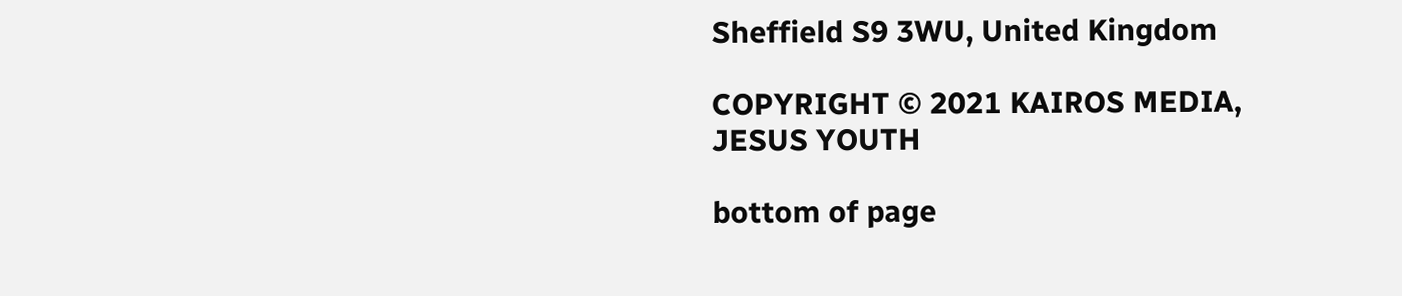Sheffield S9 3WU, United Kingdom

COPYRIGHT © 2021 KAIROS MEDIA, JESUS YOUTH

bottom of page